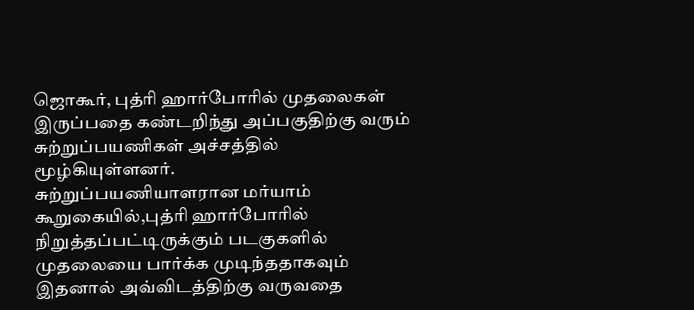ஜொகூர், புத்ரி ஹார்போரில் முதலைகள் இருப்பதை கண்டறிந்து அப்பகுதிற்கு வரும் சுற்றுப்பயணிகள் அச்சத்தில் மூழ்கியுள்ளனர்.
சுற்றுப்பயணியாளரான மர்யாம் கூறுகையில்,புத்ரி ஹார்போரில் நிறுத்தப்பட்டிருக்கும் படகுகளில் முதலையை பார்க்க முடிந்ததாகவும் இதனால் அவ்விடத்திற்கு வருவதை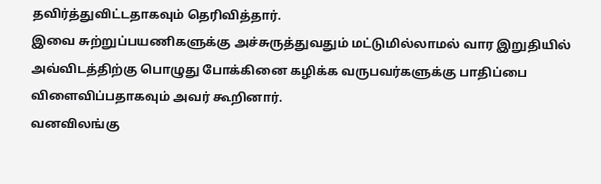தவிர்த்துவிட்டதாகவும் தெரிவித்தார்.
இவை சுற்றுப்பயணிகளுக்கு அச்சுருத்துவதும் மட்டுமில்லாமல் வார இறுதியில் அவ்விடத்திற்கு பொழுது போக்கினை கழிக்க வருபவர்களுக்கு பாதிப்பை விளைவிப்பதாகவும் அவர் கூறினார்.
வனவிலங்கு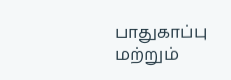பாதுகாப்பு மற்றும்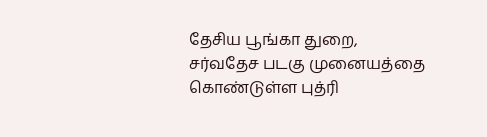தேசிய பூங்கா துறை, சர்வதேச படகு முனையத்தை கொண்டுள்ள புத்ரி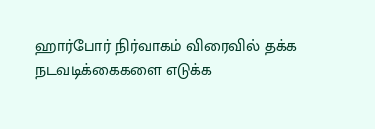ஹார்போர் நிர்வாகம் விரைவில் தக்க நடவடிக்கைகளை எடுக்க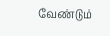வேண்டும்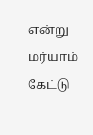என்று மர்யாம் கேட்டு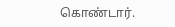கொண்டார்.